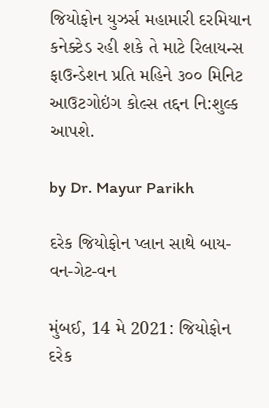જિયોફોન યુઝર્સ મહામારી દરમિયાન કનેક્ટેડ રહી શકે તે માટે રિલાયન્સ ફાઉન્ડેશન પ્રતિ મહિને ૩૦૦ મિનિટ આઉટગોઇંગ કોલ્સ તદ્દન નિ:શુલ્ક આપશે.

by Dr. Mayur Parikh

દરેક જિયોફોન પ્લાન સાથે બાય-વન-ગેટ-વન

મુંબઈ, 14 મે 2021: જિયોફોન દરેક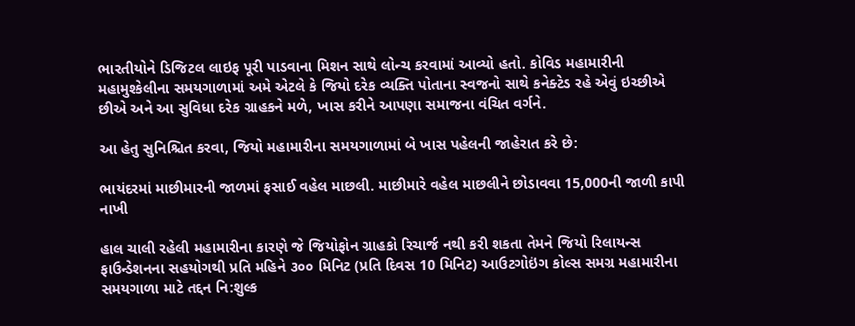ભારતીયોને ડિજિટલ લાઇફ પૂરી પાડવાના મિશન સાથે લોન્ચ કરવામાં આવ્યો હતો. કોવિડ મહામારીની મહામુશ્કેલીના સમયગાળામાં અમે એટલે કે જિયો દરેક વ્યક્તિ પોતાના સ્વજનો સાથે કનેક્ટેડ રહે એવું ઇચ્છીએ છીએ અને આ સુવિધા દરેક ગ્રાહકને મળે, ખાસ કરીને આપણા સમાજના વંચિત વર્ગને.

આ હેતુ સુનિશ્ચિત કરવા, જિયો મહામારીના સમયગાળામાં બે ખાસ પહેલની જાહેરાત કરે છે:

ભાયંદરમાં માછીમારની જાળમાં ફસાઈ વહેલ માછલી. માછીમારે વહેલ માછલીને છોડાવવા 15,000ની જાળી કાપી નાખી

હાલ ચાલી રહેલી મહામારીના કારણે જે જિયોફોન ગ્રાહકો રિચાર્જ નથી કરી શકતા તેમને જિયો રિલાયન્સ ફાઉન્ડેશનના સહયોગથી પ્રતિ મહિને ૩૦૦ મિનિટ (પ્રતિ દિવસ 10 મિનિટ) આઉટગોઇંગ કોલ્સ સમગ્ર મહામારીના સમયગાળા માટે તદ્દન નિ:શુલ્ક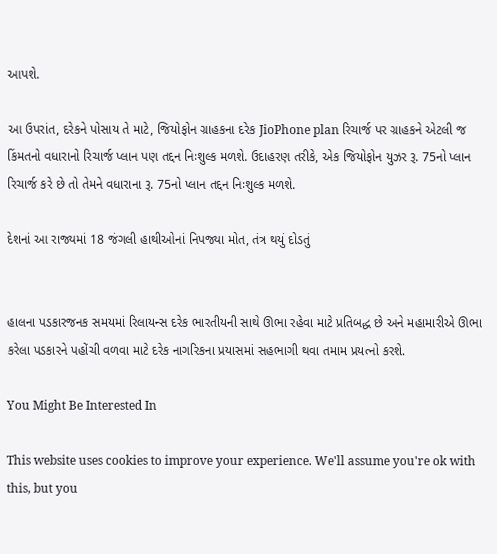આપશે.

આ ઉપરાંત, દરેકને પોસાય તે માટે, જિયોફોન ગ્રાહકના દરેક JioPhone plan રિચાર્જ પર ગ્રાહકને એટલી જ કિંમતનો વધારાનો રિચાર્જ પ્લાન પણ તદ્દન નિઃશુલ્ક મળશે. ઉદાહરણ તરીકે, એક જિયોફોન યુઝર રૂ. 75નો પ્લાન રિચાર્જ કરે છે તો તેમને વધારાના રૂ. 75નો પ્લાન તદ્દન નિઃશુલ્ક મળશે.

દેશનાં આ રાજ્યમાં 18 જંગલી હાથીઓનાં નિપજ્યા મોત, તંત્ર થયું દોડતું


હાલના પડકારજનક સમયમાં રિલાયન્સ દરેક ભારતીયની સાથે ઊભા રહેવા માટે પ્રતિબદ્ધ છે અને મહામારીએ ઊભા કરેલા પડકારને પહોંચી વળવા માટે દરેક નાગરિકના પ્રયાસમાં સહભાગી થવા તમામ પ્રયત્નો કરશે.

You Might Be Interested In

This website uses cookies to improve your experience. We'll assume you're ok with this, but you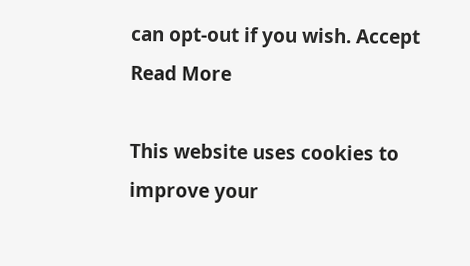can opt-out if you wish. Accept Read More

This website uses cookies to improve your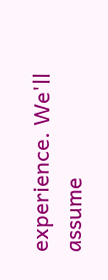experience. We'll assume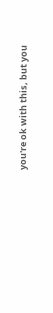you're ok with this, but you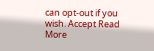can opt-out if you wish. Accept Read More